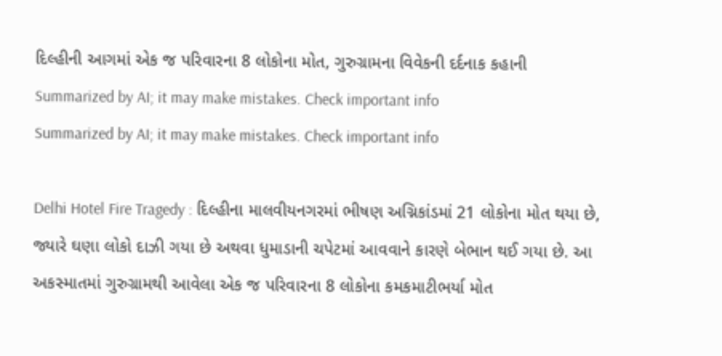દિલ્હીની આગમાં એક જ પરિવારના 8 લોકોના મોત, ગુરુગ્રામના વિવેકની દર્દનાક કહાની
Summarized by AI; it may make mistakes. Check important info
Summarized by AI; it may make mistakes. Check important info

Delhi Hotel Fire Tragedy : દિલ્હીના માલવીયનગરમાં ભીષણ અગ્નિકાંડમાં 21 લોકોના મોત થયા છે, જ્યારે ઘણા લોકો દાઝી ગયા છે અથવા ધુમાડાની ચપેટમાં આવવાને કારણે બેભાન થઈ ગયા છે. આ અકસ્માતમાં ગુરુગ્રામથી આવેલા એક જ પરિવારના 8 લોકોના કમકમાટીભર્યા મોત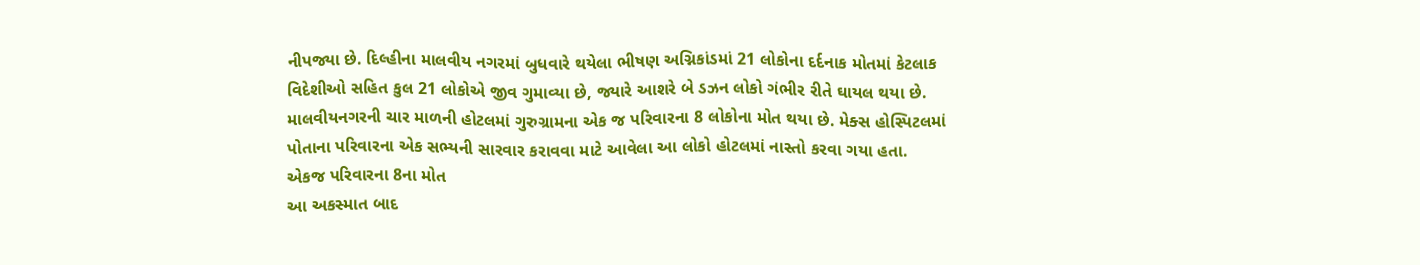નીપજ્યા છે. દિલ્હીના માલવીય નગરમાં બુધવારે થયેલા ભીષણ અગ્નિકાંડમાં 21 લોકોના દર્દનાક મોતમાં કેટલાક વિદેશીઓ સહિત કુલ 21 લોકોએ જીવ ગુમાવ્યા છે, જ્યારે આશરે બે ડઝન લોકો ગંભીર રીતે ઘાયલ થયા છે. માલવીયનગરની ચાર માળની હોટલમાં ગુરુગ્રામના એક જ પરિવારના 8 લોકોના મોત થયા છે. મેક્સ હોસ્પિટલમાં પોતાના પરિવારના એક સભ્યની સારવાર કરાવવા માટે આવેલા આ લોકો હોટલમાં નાસ્તો કરવા ગયા હતા.
એકજ પરિવારના 8ના મોત
આ અકસ્માત બાદ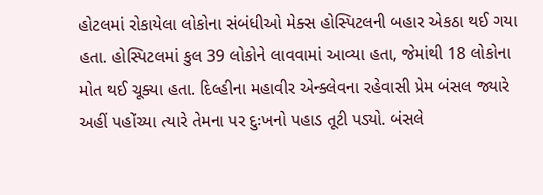હોટલમાં રોકાયેલા લોકોના સંબંધીઓ મેક્સ હોસ્પિટલની બહાર એકઠા થઈ ગયા હતા. હોસ્પિટલમાં કુલ 39 લોકોને લાવવામાં આવ્યા હતા, જેમાંથી 18 લોકોના મોત થઈ ચૂક્યા હતા. દિલ્હીના મહાવીર એન્ક્લેવના રહેવાસી પ્રેમ બંસલ જ્યારે અહીં પહોંચ્યા ત્યારે તેમના પર દુઃખનો પહાડ તૂટી પડ્યો. બંસલે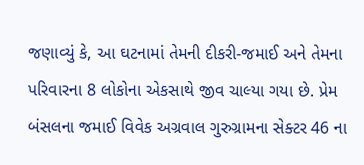જણાવ્યું કે, આ ઘટનામાં તેમની દીકરી-જમાઈ અને તેમના પરિવારના 8 લોકોના એકસાથે જીવ ચાલ્યા ગયા છે. પ્રેમ બંસલના જમાઈ વિવેક અગ્રવાલ ગુરુગ્રામના સેક્ટર 46 ના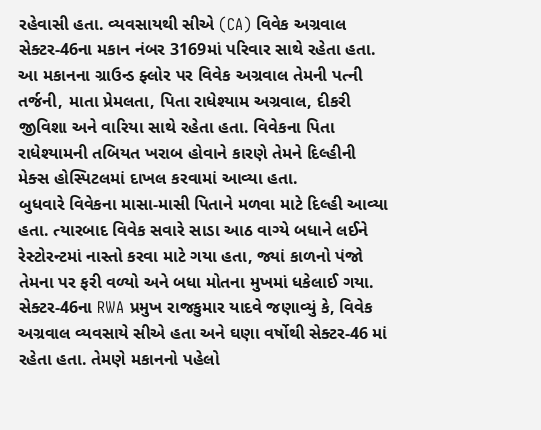રહેવાસી હતા. વ્યવસાયથી સીએ (CA) વિવેક અગ્રવાલ સેક્ટર-46ના મકાન નંબર 3169માં પરિવાર સાથે રહેતા હતા. આ મકાનના ગ્રાઉન્ડ ફ્લોર પર વિવેક અગ્રવાલ તેમની પત્ની તર્જની, માતા પ્રેમલતા, પિતા રાધેશ્યામ અગ્રવાલ, દીકરી જીવિશા અને વારિયા સાથે રહેતા હતા. વિવેકના પિતા રાધેશ્યામની તબિયત ખરાબ હોવાને કારણે તેમને દિલ્હીની મેક્સ હોસ્પિટલમાં દાખલ કરવામાં આવ્યા હતા.
બુધવારે વિવેકના માસા-માસી પિતાને મળવા માટે દિલ્હી આવ્યા હતા. ત્યારબાદ વિવેક સવારે સાડા આઠ વાગ્યે બધાને લઈને રેસ્ટોરન્ટમાં નાસ્તો કરવા માટે ગયા હતા, જ્યાં કાળનો પંજો તેમના પર ફરી વળ્યો અને બધા મોતના મુખમાં ધકેલાઈ ગયા. સેક્ટર-46ના RWA પ્રમુખ રાજકુમાર યાદવે જણાવ્યું કે, વિવેક અગ્રવાલ વ્યવસાયે સીએ હતા અને ઘણા વર્ષોથી સેક્ટર-46 માં રહેતા હતા. તેમણે મકાનનો પહેલો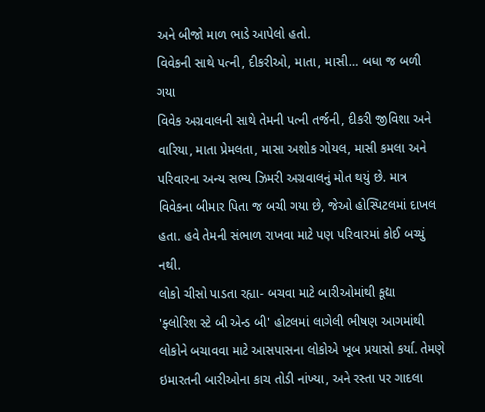અને બીજો માળ ભાડે આપેલો હતો.
વિવેકની સાથે પત્ની, દીકરીઓ, માતા, માસી… બધા જ બળી ગયા
વિવેક અગ્રવાલની સાથે તેમની પત્ની તર્જની, દીકરી જીવિશા અને વારિયા, માતા પ્રેમલતા, માસા અશોક ગોયલ, માસી કમલા અને પરિવારના અન્ય સભ્ય ઝિમરી અગ્રવાલનું મોત થયું છે. માત્ર વિવેકના બીમાર પિતા જ બચી ગયા છે, જેઓ હોસ્પિટલમાં દાખલ હતા. હવે તેમની સંભાળ રાખવા માટે પણ પરિવારમાં કોઈ બચ્યું નથી.
લોકો ચીસો પાડતા રહ્યા- બચવા માટે બારીઓમાંથી કૂદ્યા
'ફ્લોરિશ સ્ટે બી એન્ડ બી' હોટલમાં લાગેલી ભીષણ આગમાંથી લોકોને બચાવવા માટે આસપાસના લોકોએ ખૂબ પ્રયાસો કર્યા. તેમણે ઇમારતની બારીઓના કાચ તોડી નાંખ્યા, અને રસ્તા પર ગાદલા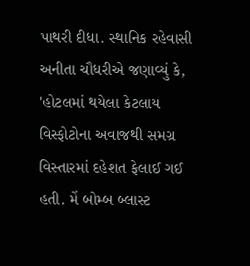પાથરી દીધા. સ્થાનિક રહેવાસી અનીતા ચૌધરીએ જણાવ્યું કે, 'હોટલમાં થયેલા કેટલાય વિસ્ફોટોના અવાજથી સમગ્ર વિસ્તારમાં દહેશત ફેલાઈ ગઈ હતી. મેં બોમ્બ બ્લાસ્ટ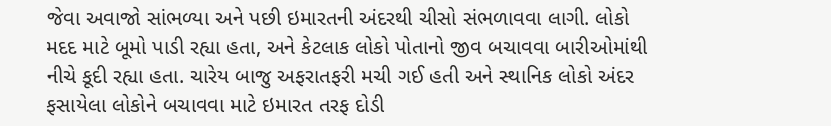જેવા અવાજો સાંભળ્યા અને પછી ઇમારતની અંદરથી ચીસો સંભળાવવા લાગી. લોકો મદદ માટે બૂમો પાડી રહ્યા હતા, અને કેટલાક લોકો પોતાનો જીવ બચાવવા બારીઓમાંથી નીચે કૂદી રહ્યા હતા. ચારેય બાજુ અફરાતફરી મચી ગઈ હતી અને સ્થાનિક લોકો અંદર ફસાયેલા લોકોને બચાવવા માટે ઇમારત તરફ દોડી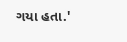ગયા હતા.'